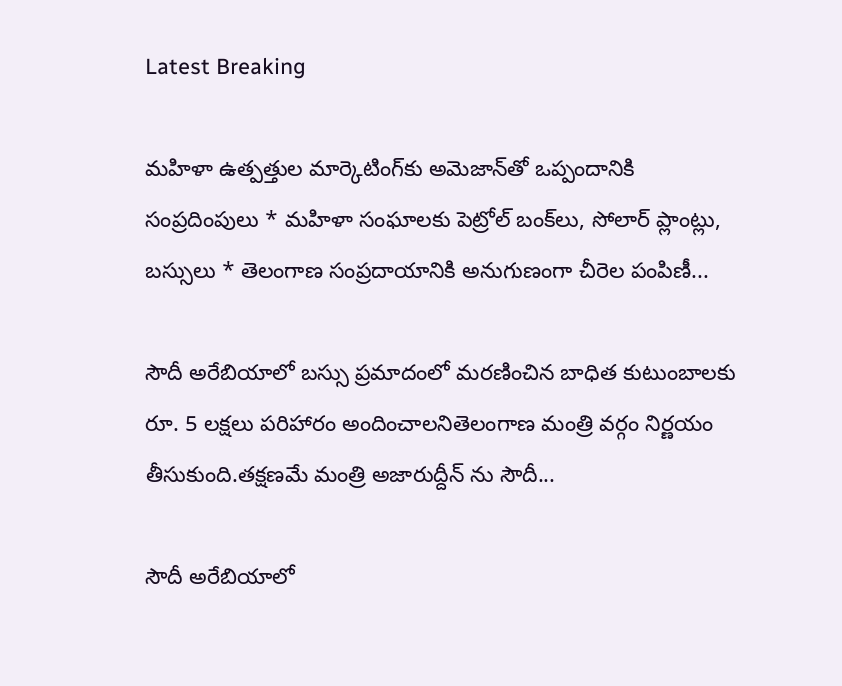Latest Breaking

మ‌హిళా ఉత్ప‌త్తుల మార్కెటింగ్‌కు అమెజాన్‌తో ఒప్పందానికి సంప్ర‌దింపులు * మ‌హిళా సంఘాల‌కు పెట్రోల్ బంక్‌లు, సోలార్ ప్లాంట్లు, బ‌స్సులు * తెలంగాణ సంప్ర‌దాయానికి అనుగుణంగా చీరెల పంపిణీ...

సౌదీ అరేబియాలో బస్సు ప్రమాదంలో మరణించిన బాధిత కుటుంబాలకు రూ. 5 లక్షలు పరిహారం అందించాలనితెలంగాణ మంత్రి వర్గం నిర్ణయం తీసుకుంది.తక్షణమే మంత్రి అజారుద్దీన్ ను సౌదీ...

సౌదీ అరేబియాలో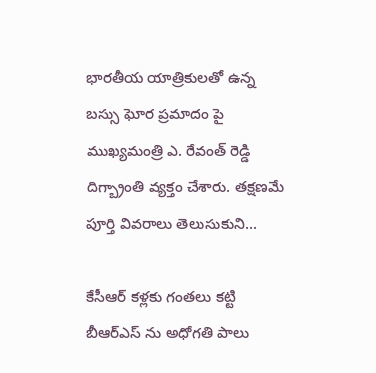భారతీయ యాత్రికులతో ఉన్న బస్సు ఘోర ప్రమాదం పై ముఖ్యమంత్రి ఎ. రేవంత్ రెడ్డి దిగ్బ్రాంతి వ్యక్తం చేశారు. త‌క్ష‌ణ‌మే పూర్తి వివ‌రాలు తెలుసుకుని...

కేసీఆర్ కళ్లకు గంతలు కట్టి బీఆర్ఎస్ ను అధోగతి పాలు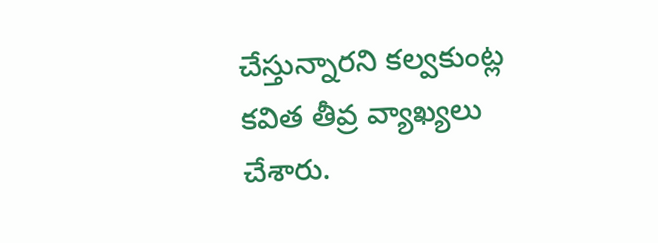చేస్తున్నార‌ని క‌ల్వ‌కుంట్ల క‌విత తీవ్ర వ్యాఖ్య‌లు చేశారు.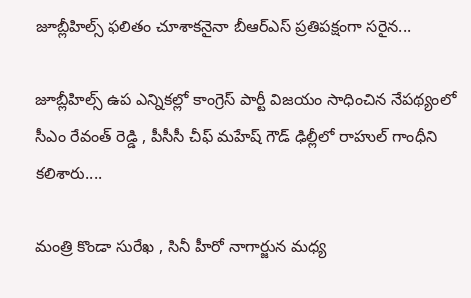జూబ్లీహిల్స్ ఫలితం చూశాకనైనా బీఆర్ఎస్ ప్రతిపక్షంగా సరైన...

జూబ్లీహిల్స్ ఉప ఎన్నిక‌ల్లో కాంగ్రెస్ పార్టీ విజ‌యం సాధించిన నేప‌థ్యంలో సీఎం రేవంత్ రెడ్డి , పీసీసీ చీఫ్ మ‌హేష్ గౌడ్ ఢిల్లీలో రాహుల్ గాంధీని క‌లిశారు....

మంత్రి కొండా సురేఖ , సినీ హీరో నాగార్జున మ‌ధ్య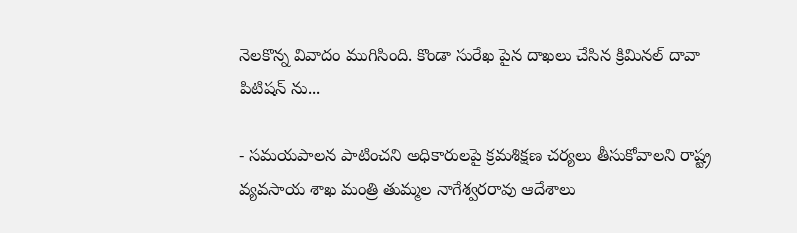నెల‌కొన్న వివాదం ముగిసింది. కొండా సురేఖ పైన దాఖ‌లు చేసిన క్రిమిన‌ల్ దావా పిటిష‌న్ ను...

- సమయపాలన పాటించని అధికారులపై క్రమశిక్షణ చర్యలు తీసుకోవాల‌ని రాష్ట్ర వ్య‌వ‌సాయ శాఖ మంత్రి తుమ్మ‌ల నాగేశ్వ‌ర‌రావు ఆదేశాలు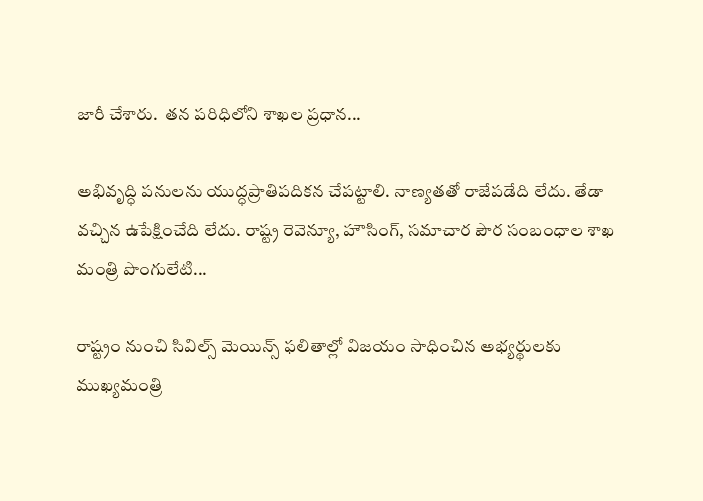జారీ చేశారు.  తన పరిధిలోని శాఖల ప్రధాన...

అభివృద్ధి పనులను యుద్ధప్రాతిపదికన చేపట్టాలి. నాణ్యతతో రాజేపడేది లేదు. తేడా వచ్చిన ఉపేక్షించేది లేదు. రాష్ట్ర రెవెన్యూ, హౌసింగ్, సమాచార పౌర సంబంధాల శాఖ మంత్రి పొంగులేటి...

రాష్ట్రం నుంచి సివిల్స్ మెయిన్స్ ఫలితాల్లో విజయం సాధించిన అభ్యర్థులకు ముఖ్యమంత్రి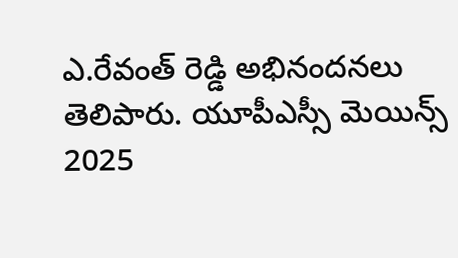ఎ.రేవంత్ రెడ్డి అభినందనలు తెలిపారు. యూపీఎస్సీ మెయిన్స్ 2025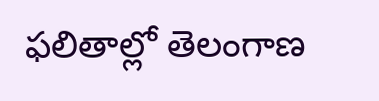ఫలితాల్లో తెలంగాణ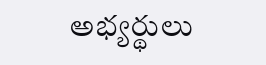అభ్యర్థులు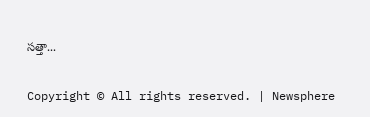సత్తా...

Copyright © All rights reserved. | Newsphere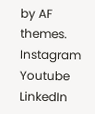by AF themes.
Instagram
Youtube
LinkedIn